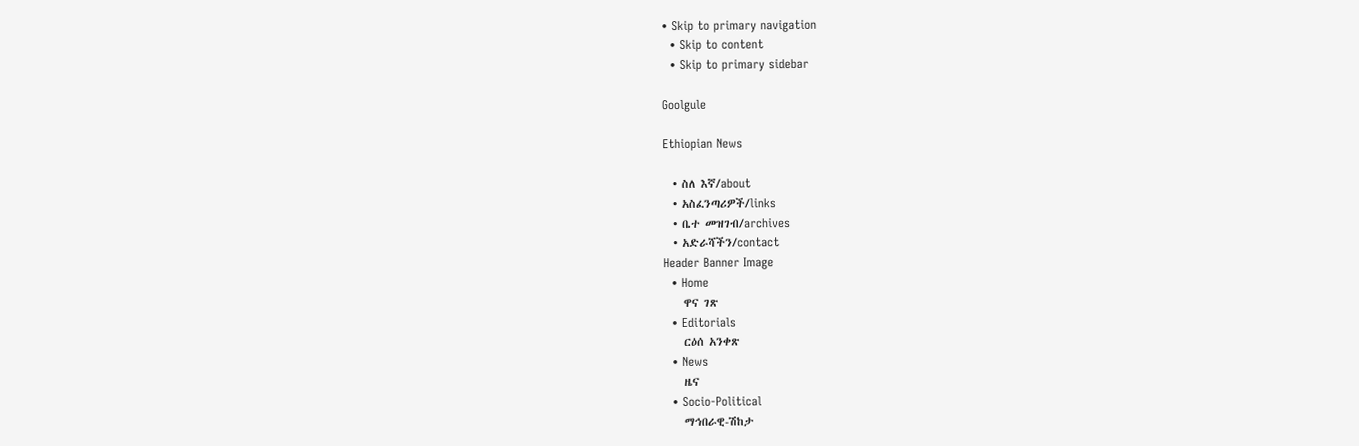• Skip to primary navigation
  • Skip to content
  • Skip to primary sidebar

Goolgule

Ethiopian News

  • ስለ እኛ/about
  • አስፈንጣሪዎች/links
  • ቤተ መዝገብ/archives
  • አድራሻችን/contact
Header Banner Image
  • Home
    ዋና ገጽ
  • Editorials
    ርዕሰ አንቀጽ
  • News
    ዜና
  • Socio-Political
    ማኅበራዊ-ሽከታ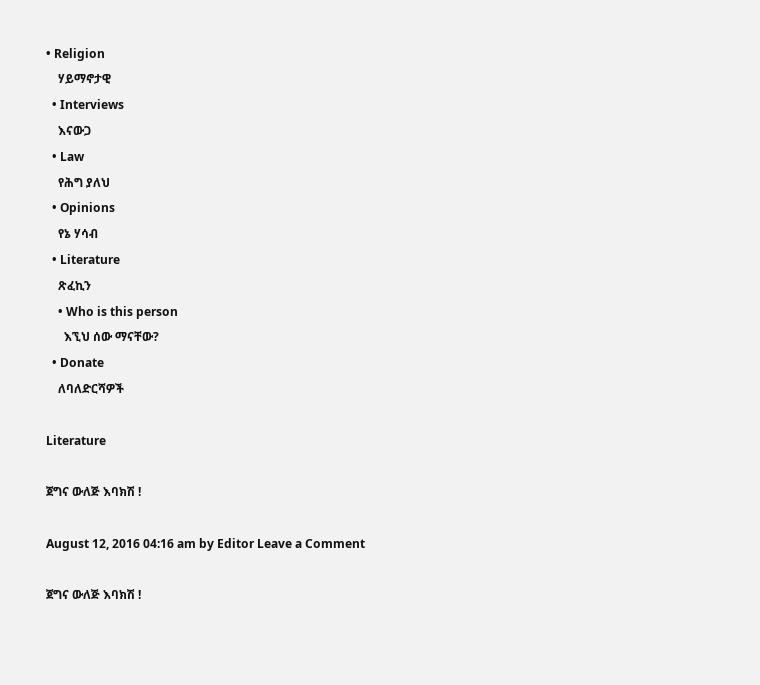• Religion
    ሃይማኖታዊ
  • Interviews
    እናውጋ
  • Law
    የሕግ ያለህ
  • Opinions
    የኔ ሃሳብ
  • Literature
    ጽፈኪን
    • Who is this person
      እኚህ ሰው ማናቸው?
  • Donate
    ለባለድርሻዎች

Literature

ጀግና ውለጅ እባክሽ !

August 12, 2016 04:16 am by Editor Leave a Comment

ጀግና ውለጅ እባክሽ !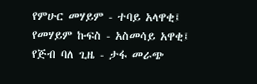የምሁር መሃይም - ተባይ አላዋቂ፤ የመሃይም ኩፍስ - አስመሳይ አዋቂ፤ የጅብ ባለ ጊዜ - ታፋ መራጭ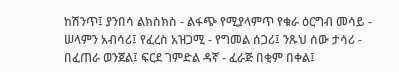ከሽንጥ፤ ያንበሳ ልክስክስ - ልፋጭ የሚያላምጥ የቁራ ዕርግብ መሳይ - ሠላምን አብሳሪ፤ የፈረስ አዝጋሚ - የግመል ሰጋሪ፤ ንጹህ ሰው ታሳሪ - በፈጠራ ወንጀል፤ ፍርደ ገምድል ዳኛ - ፈራጅ በቂም በቀል፤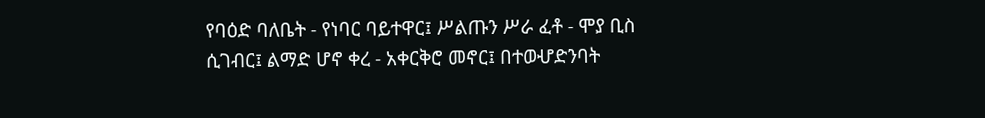የባዕድ ባለቤት - የነባር ባይተዋር፤ ሥልጡን ሥራ ፈቶ - ሞያ ቢስ ሲገብር፤ ልማድ ሆኖ ቀረ - አቀርቅሮ መኖር፤ በተወሇድንባት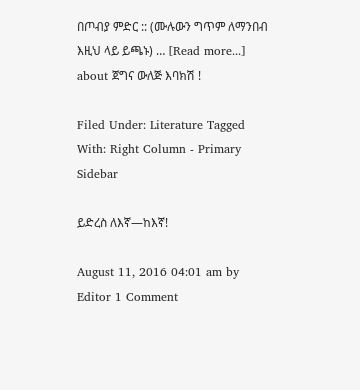በጦብያ ምድር :: (ሙሉውን ግጥም ለማንበብ እዚህ ላይ ይጫኑ) … [Read more...] about ጀግና ውለጅ እባክሽ !

Filed Under: Literature Tagged With: Right Column - Primary Sidebar

ይድረስ ለእኛ—ከእኛ!

August 11, 2016 04:01 am by Editor 1 Comment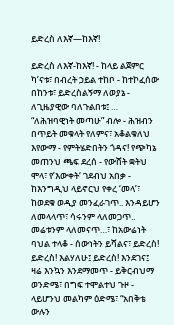ይድረስ ለእኛ—ከእኛ!

ይድረስ ለእኛ-ከእኛ! - ከላይ ልጀምር ካ’ናቱ፣ በብረት ኃይል ተከቦ - ከተኮፈሰው በከንቱ፣ ይድረስልኝማ ለወያኔ - ለጊዜያዊው ባለጉልበቱ፤ … “ለሕዝባዊነት መጣሁ” ብሎ - ሕዝብን በጥይት መቁላት የለምና፣ አቆልቁለህ እየውማ - የምትሄድበትን ጎዳና! የጭካኔ መጠንህ ጫፍ ደረሰ - የውሸት ቋትህ ሞላ፣ የ’እውቀት‘ ገደብህ አበቃ - ከእንግዲህ ላይኖርህ የቀረ ‘መላ’፣ ከወደቁ ወዲያ መንፈራገጥ.. እንዳይሆን ለመላላጥ፣ ሳሩንም ላለመጋጥ.. መሬቱንም ላለመናጥ…፣ ከአውሬነት ባህል ተላቆ - ሰውነትን ይሻልና፣ ይድረስ! ይድረስ! እልሃለሁ፤ ይድረስ! እንደገና፤ ዛሬ እንኳን እንደማመጥ - ይቅርብህማ ወንድሜ፣ በግፍ ተሞልተህ ጉዞ - ላይሆንህ መልካም ዕድሜ፣ “አበቅቴ ውሉን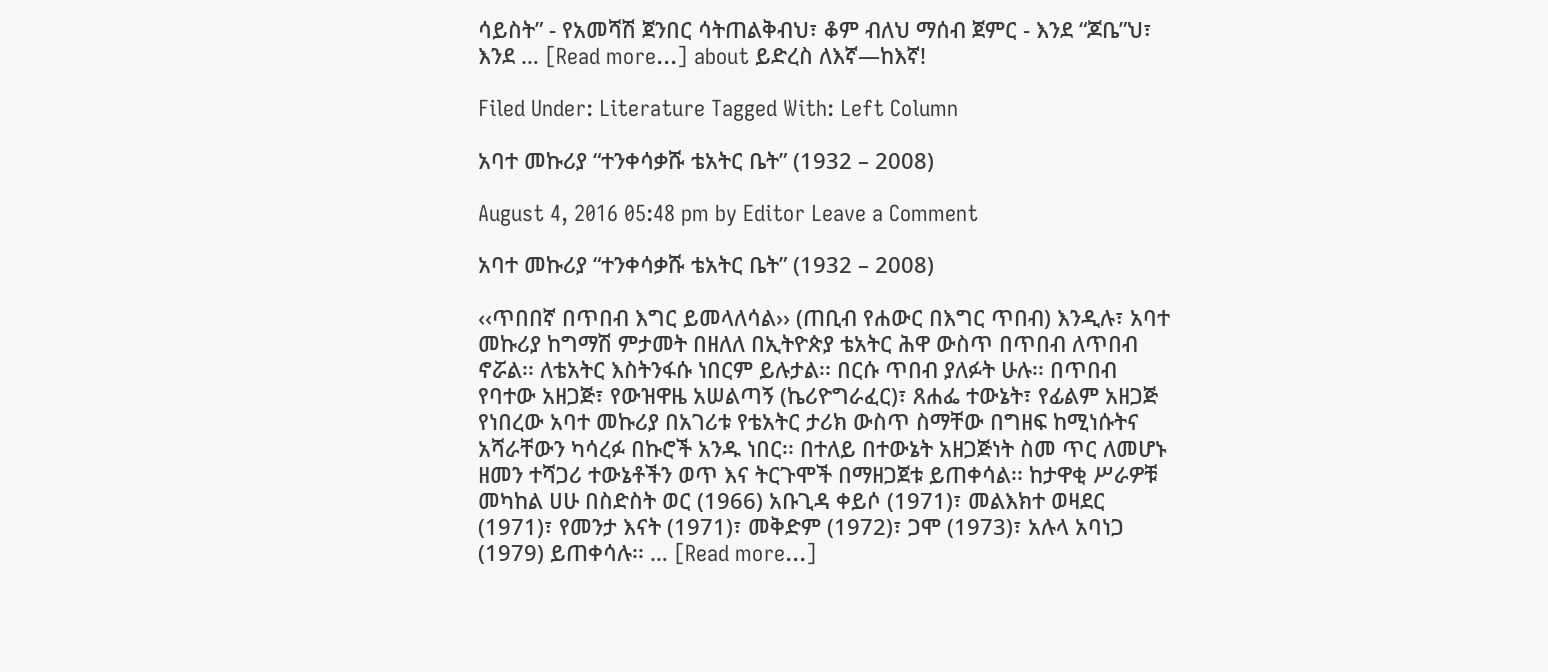ሳይስት” - የአመሻሽ ጀንበር ሳትጠልቅብህ፣ ቆም ብለህ ማሰብ ጀምር - እንደ “ጆቤ”ህ፣ እንደ … [Read more...] about ይድረስ ለእኛ—ከእኛ!

Filed Under: Literature Tagged With: Left Column

አባተ መኩሪያ “ተንቀሳቃሹ ቴአትር ቤት” (1932 – 2008)

August 4, 2016 05:48 pm by Editor Leave a Comment

አባተ መኩሪያ “ተንቀሳቃሹ ቴአትር ቤት” (1932 – 2008)

‹‹ጥበበኛ በጥበብ እግር ይመላለሳል›› (ጠቢብ የሐውር በእግር ጥበብ) እንዲሉ፣ አባተ መኩሪያ ከግማሽ ምታመት በዘለለ በኢትዮጵያ ቴአትር ሕዋ ውስጥ በጥበብ ለጥበብ ኖሯል፡፡ ለቴአትር እስትንፋሱ ነበርም ይሉታል፡፡ በርሱ ጥበብ ያለፉት ሁሉ፡፡ በጥበብ የባተው አዘጋጅ፣ የውዝዋዜ አሠልጣኝ (ኬሪዮግራፈር)፣ ጸሐፌ ተውኔት፣ የፊልም አዘጋጅ የነበረው አባተ መኩሪያ በአገሪቱ የቴአትር ታሪክ ውስጥ ስማቸው በግዘፍ ከሚነሱትና አሻራቸውን ካሳረፉ በኩሮች አንዱ ነበር፡፡ በተለይ በተውኔት አዘጋጅነት ስመ ጥር ለመሆኑ ዘመን ተሻጋሪ ተውኔቶችን ወጥ እና ትርጉሞች በማዘጋጀቱ ይጠቀሳል፡፡ ከታዋቂ ሥራዎቹ መካከል ሀሁ በስድስት ወር (1966) አቡጊዳ ቀይሶ (1971)፣ መልእክተ ወዛደር (1971)፣ የመንታ እናት (1971)፣ መቅድም (1972)፣ ጋሞ (1973)፣ አሉላ አባነጋ (1979) ይጠቀሳሉ፡፡ … [Read more...]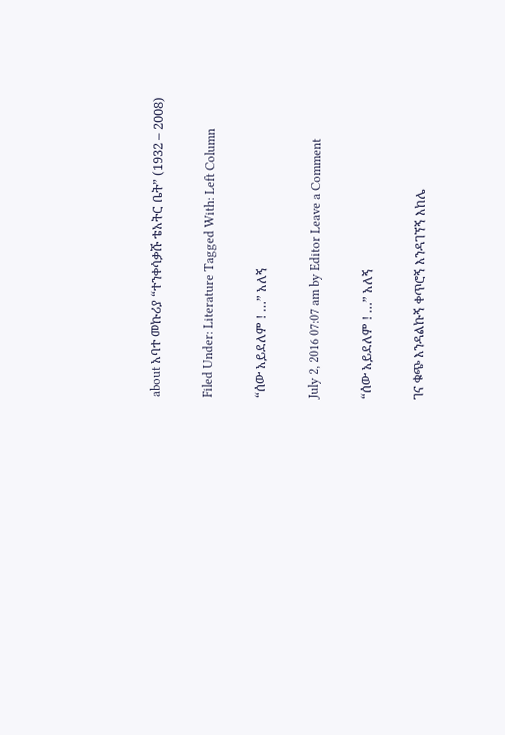about አባተ መኩሪያ “ተንቀሳቃሹ ቴአትር ቤት” (1932 – 2008)

Filed Under: Literature Tagged With: Left Column

“ሰው አይደለም ! …” አለኝ

July 2, 2016 07:07 am by Editor Leave a Comment

“ሰው አይደለም ! …” አለኝ

ገና ቁጭ እንዳልኩኝ ቀጥሮኝ እንዳገኘኝ እከሌ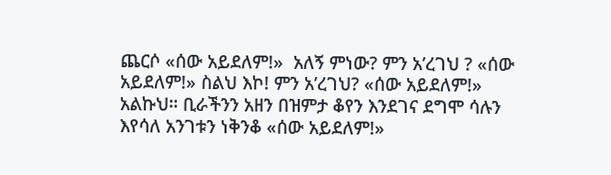ጨርሶ «ሰው አይደለም!»  አለኝ ምነው? ምን አ’ረገህ ? «ሰው አይደለም!» ስልህ እኮ! ምን አ’ረገህ? «ሰው አይደለም!» አልኩህ። ቢራችንን አዘን በዝምታ ቆየን እንደገና ደግሞ ሳሉን እየሳለ አንገቱን ነቅንቆ «ሰው አይደለም!»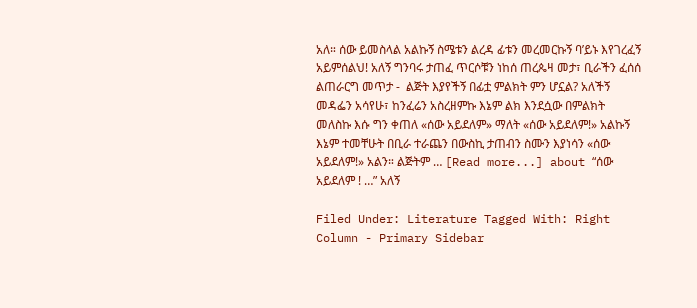አለ። ሰው ይመስላል አልኩኝ ስሜቱን ልረዳ ፊቱን መረመርኩኝ ባ’ይኑ እየገረፈኝ አይምሰልህ! አለኝ ግንባሩ ታጠፈ ጥርሶቹን ነከሰ ጠረጴዛ መታ፣ ቢራችን ፈሰሰ ልጠራርግ መጥታ -  ልጅት እያየችኝ በፊቷ ምልክት ምን ሆኗል? አለችኝ መዳፌን አሳየሁ፣ ከንፈሬን አስረዘምኩ እኔም ልክ እንደሷው በምልክት መለስኩ እሱ ግን ቀጠለ «ሰው አይደለም» ማለት «ሰው አይደለም!» አልኩኝ እኔም ተመቸሁት በቢራ ተራጨን በውስኪ ታጠብን ስሙን እያነሳን «ሰው አይደለም!» አልን። ልጅትም … [Read more...] about “ሰው አይደለም ! …” አለኝ

Filed Under: Literature Tagged With: Right Column - Primary Sidebar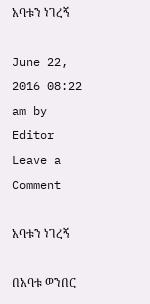አባቱን ነገረኝ

June 22, 2016 08:22 am by Editor Leave a Comment

አባቱን ነገረኝ

በአባቱ ወንበር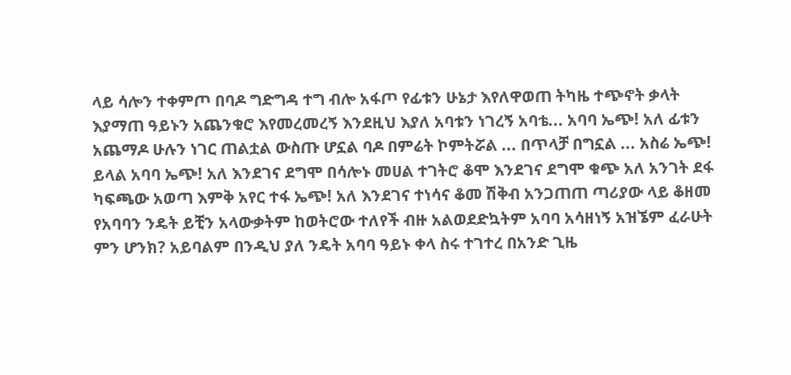ላይ ሳሎን ተቀምጦ በባዶ ግድግዳ ተግ ብሎ አፋጦ የፊቱን ሁኔታ እየለዋወጠ ትካዜ ተጭኖት ቃላት እያማጠ ዓይኑን አጨንቁሮ እየመረመረኝ እንደዚህ እያለ አባቱን ነገረኝ አባቴ... አባባ ኤጭ! አለ ፊቱን አጨማዶ ሁሉን ነገር ጠልቷል ውስጡ ሆኗል ባዶ በምሬት ኮምትሯል ... በጥላቻ በግኗል ... አስሬ ኤጭ! ይላል አባባ ኤጭ! አለ እንደገና ደግሞ በሳሎኑ መሀል ተገትሮ ቆሞ እንደገና ደግሞ ቁጭ አለ አንገት ደፋ ካፍጫው አወጣ እምቅ አየር ተፋ ኤጭ! አለ እንደገና ተነሳና ቆመ ሽቅብ አንጋጠጠ ጣሪያው ላይ ቆዘመ የአባባን ንዴት ይቺን አላውቃትም ከወትሮው ተለየች ብዙ አልወደድኳትም አባባ አሳዘነኝ አዝኜም ፈራሁት ምን ሆንክ? አይባልም በንዲህ ያለ ንዴት አባባ ዓይኑ ቀላ ስሩ ተገተረ በአንድ ጊዜ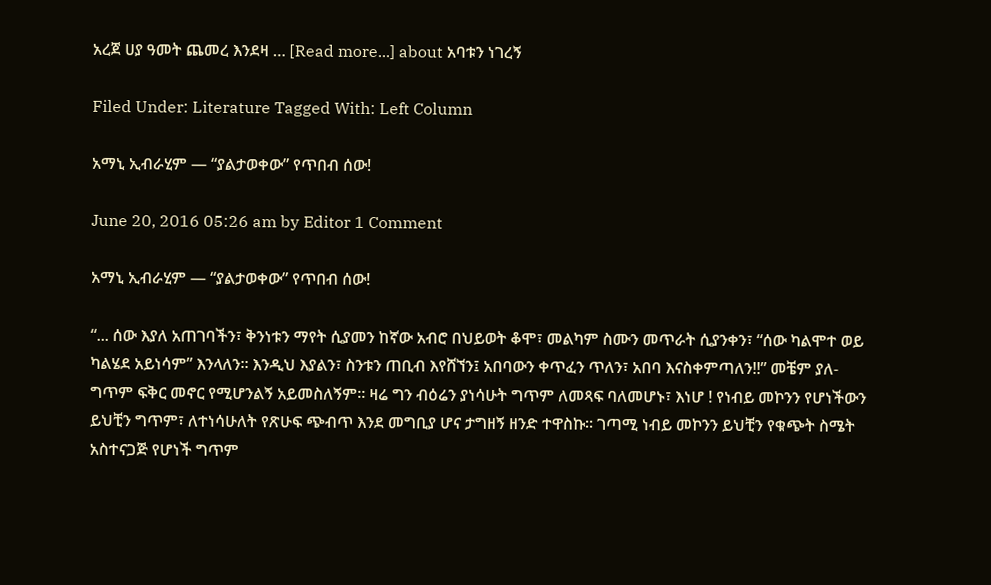አረጀ ሀያ ዓመት ጨመረ እንደዛ … [Read more...] about አባቱን ነገረኝ

Filed Under: Literature Tagged With: Left Column

አማኒ ኢብራሂም — “ያልታወቀው” የጥበብ ሰው!

June 20, 2016 05:26 am by Editor 1 Comment

አማኒ ኢብራሂም — “ያልታወቀው” የጥበብ ሰው!

“... ሰው እያለ አጠገባችን፣ ቅንነቱን ማየት ሲያመን ከኛው አብሮ በህይወት ቆሞ፣ መልካም ስሙን መጥራት ሲያንቀን፣ “ሰው ካልሞተ ወይ ካልሄደ አይነሳም” እንላለን። እንዲህ እያልን፣ ስንቱን ጠቢብ እየሸኘን፤ አበባውን ቀጥፈን ጥለን፣ አበባ እናስቀምጣለን!!” መቼም ያለ-ግጥም ፍቅር መኖር የሚሆንልኝ አይመስለኝም። ዛሬ ግን ብዕሬን ያነሳሁት ግጥም ለመጻፍ ባለመሆኑ፣ እነሆ ! የነብይ መኮንን የሆነችውን ይህቺን ግጥም፣ ለተነሳሁለት የጽሁፍ ጭብጥ እንደ መግቢያ ሆና ታግዘኝ ዘንድ ተዋስኩ። ገጣሚ ነብይ መኮንን ይህቺን የቁጭት ስሜት አስተናጋጅ የሆነች ግጥም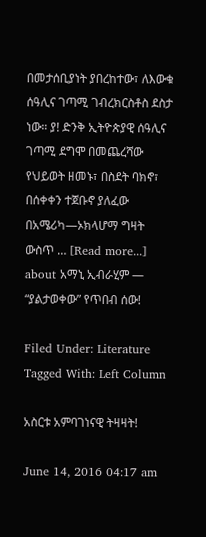በመታሰቢያነት ያበረከተው፣ ለእውቁ ሰዓሊና ገጣሚ ገብረክርስቶስ ደስታ ነው። ያ! ድንቅ ኢትዮጵያዊ ሰዓሊና ገጣሚ ደግሞ በመጨረሻው የህይወት ዘመኑ፣ በስደት ባክኖ፣ በሰቀቀን ተጀቡኖ ያለፈው በአሜሪካ—ኦክላሆማ ግዛት ውስጥ … [Read more...] about አማኒ ኢብራሂም — “ያልታወቀው” የጥበብ ሰው!

Filed Under: Literature Tagged With: Left Column

አስርቱ አምባገነናዊ ትዛዛት!

June 14, 2016 04:17 am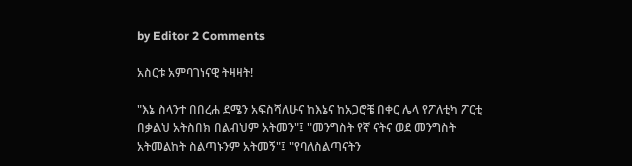by Editor 2 Comments

አስርቱ አምባገነናዊ ትዛዛት!

"እኔ ስላንተ በበረሐ ደሜን አፍስሻለሁና ከእኔና ከአጋሮቼ በቀር ሌላ የፖለቲካ ፖርቲ በቃልህ አትስበክ በልብህም አትመን"፤ "መንግስት የኛ ናትና ወደ መንግስት አትመልከት ስልጣኑንም አትመኝ"፤ "የባለስልጣናትን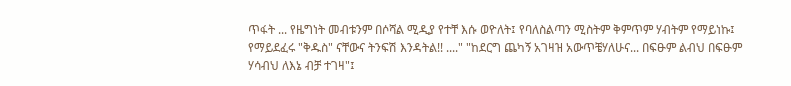ጥፋት ... የዜግነት መብቱንም በሶሻል ሚዲያ የተቸ እሱ ወዮለት፤ የባለስልጣን ሚስትም ቅምጥም ሃብትም የማይነኩ፤ የማይደፈሩ "ቅዱስ" ናቸውና ትንፍሽ እንዳትል!! ...." "ከደርግ ጨካኝ አገዛዝ አውጥቼሃለሁና... በፍፁም ልብህ በፍፁም ሃሳብህ ለእኔ ብቻ ተገዛ"፤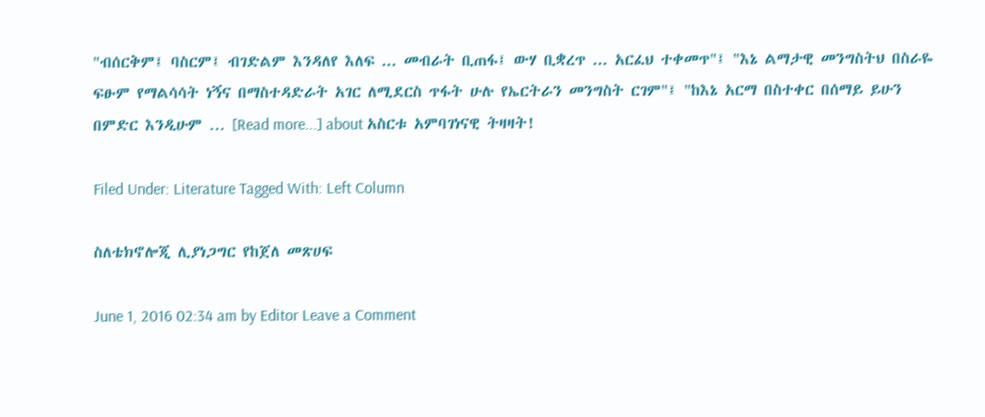"ብሰርቅም፤ ባስርም፤ ብገድልም እንዳለየ እለፍ ... መብራት ቢጠፋ፤ ውሃ ቢቋረጥ ... አርፈህ ተቀመጥ"፤ "እኔ ልማታዊ መንግስትህ በስራዬ ፍፁም የማልሳሳት ነኝና በማስተዳድራት አገር ለሚደርስ ጥፋት ሁሉ የኤርትራን መንግስት ርገም"፤ "ከእኔ አርማ በስተቀር በሰማይ ይሁን በምድር እንዲሁም … [Read more...] about አስርቱ አምባገነናዊ ትዛዛት!

Filed Under: Literature Tagged With: Left Column

ስለቴክኖሎጂ ሊያነጋግር የከጀለ መጽሀፍ

June 1, 2016 02:34 am by Editor Leave a Comment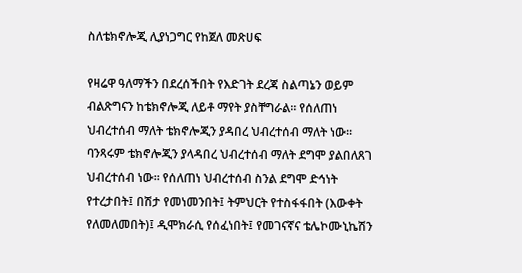ስለቴክኖሎጂ ሊያነጋግር የከጀለ መጽሀፍ

የዛሬዋ ዓለማችን በደረሰችበት የእድገት ደረጃ ስልጣኔን ወይም ብልጽግናን ከቴክኖሎጂ ለይቶ ማየት ያስቸግራል። የሰለጠነ ህብረተሰብ ማለት ቴክኖሎጂን ያዳበረ ህብረተሰብ ማለት ነው። ባንጻሩም ቴክኖሎጂን ያላዳበረ ህብረተሰብ ማለት ደግሞ ያልበለጸገ ህብረተሰብ ነው። የሰለጠነ ህብረተሰብ ስንል ደግሞ ድኅነት የተረታበት፤ በሽታ የመነመንበት፤ ትምህርት የተስፋፋበት (እውቀት የለመለመበት)፤ ዲሞክራሲ የሰፈነበት፤ የመገናኛና ቴሌኮሙኒኬሽን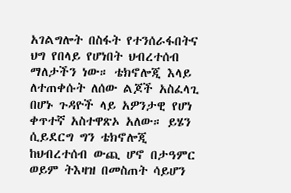አገልግሎት በስፋት የተንሰራፋበትና ህግ የበላይ የሆነበት ህብረተሰብ ማለታችን ነው። ቴክኖሎጂ እላይ ለተጠቀሱት ለሰው ልጆች አስፈላጊ በሆኑ ጉዳዮች ላይ አዎንታዊ የሆነ ቀጥተኛ አስተዋጽኦ አለው። ይሄን ሲይደርግ ግን ቴክኖሎጂ ከህብረተሰብ ውጪ ሆኖ በታዓምር ወይም ትእዛዝ በመስጠት ሳይሆን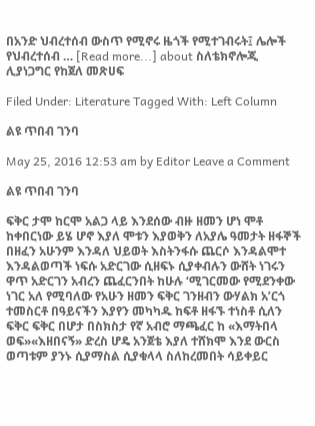በአንድ ህብረተሰብ ውስጥ የሚኖሩ ዜጎች የሚተገብሩት፤ ሌሎች የህብረተሰብ … [Read more...] about ስለቴክኖሎጂ ሊያነጋግር የከጀለ መጽሀፍ

Filed Under: Literature Tagged With: Left Column

ልዩ ጥበብ ገንባ

May 25, 2016 12:53 am by Editor Leave a Comment

ልዩ ጥበብ ገንባ

ፍቅር ታሞ ከርሞ አልጋ ላይ እንደሰው ብዙ ዘመን ሆነ ሞቶ ከቀበርነው ይሄ ሆኖ እያለ ሞቱን እያወቅን ለአያሌ ዓመታት ዘፋኞች በዘፈን አሁንም እንዳለ ህይወት እስትንፋሱ ጨርሶ እንዳልሞተ እንዳልወጣች ነፍሱ አድርገው ሲዘፍኑ ሲያቀብሉን ውሸት ነገሩን ዋጥ አድርገን አብረን ጨፈርንበት ከሁሉ ‘ሚገርመው የሚደንቀው ነገር አለ የሚባለው የአሁን ዘመን ፍቅር ገንዘብን ውሃልክ አ’ርጎ ተመስርቶ በዓይናችን እያየን መካካዱ ከፍቶ ዘፋኙ ተነስቶ ሲለን ፍቅር ፍቅር በሆታ በስክስታ የኛ አብሮ ማጫፈር ከ «እማትበላ ወፍ»«እዘበናኝ» ድረስ ሆዴ አንጀቴ እያለ ተሸክሞ እንደ ውርስ ወጣቱም ያንኑ ሲያማስል ሲያቁላላ ስለከረመበት ሳይቀይር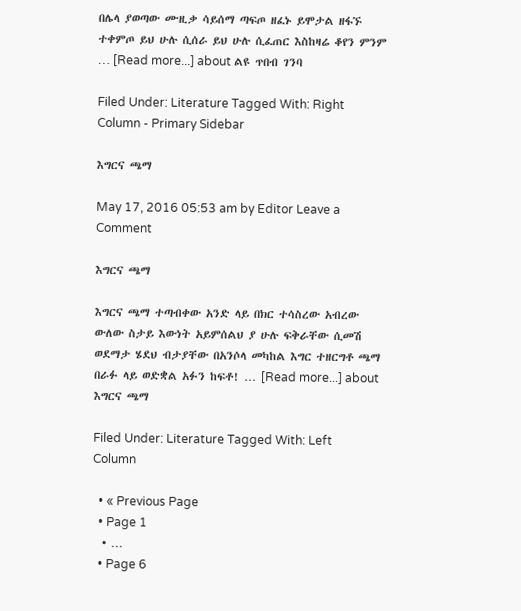በሌላ ያወጣው ሙዚቃ ሳይሰማ ጣፍጦ ዘፈኑ ይሞታል ዘፋኙ ተቀምጦ ይህ ሁሉ ሲሰራ ይህ ሁሉ ሲፈጠር እስከዛሬ ቆየን ምንም … [Read more...] about ልዩ ጥበብ ገንባ

Filed Under: Literature Tagged With: Right Column - Primary Sidebar

እግርና ጫማ

May 17, 2016 05:53 am by Editor Leave a Comment

እግርና ጫማ

እግርና ጫማ ተጣብቀው አንድ ላይ በክር ተሳስረው አብረው ውለው ስታይ እውነት አይምሰልህ ያ ሁሉ ፍቅራቸው ሲመሽ ወደማታ ሄደህ ብታያቸው በአንሶላ መካከል እግር ተዘርግቶ ጫማ በራፉ ላይ ወድቋል አፉን ከፍቶ! … [Read more...] about እግርና ጫማ

Filed Under: Literature Tagged With: Left Column

  • « Previous Page
  • Page 1
  • …
  • Page 6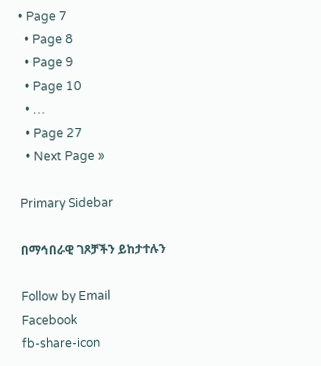• Page 7
  • Page 8
  • Page 9
  • Page 10
  • …
  • Page 27
  • Next Page »

Primary Sidebar

በማኅበራዊ ገጾቻችን ይከታተሉን

Follow by Email
Facebook
fb-share-icon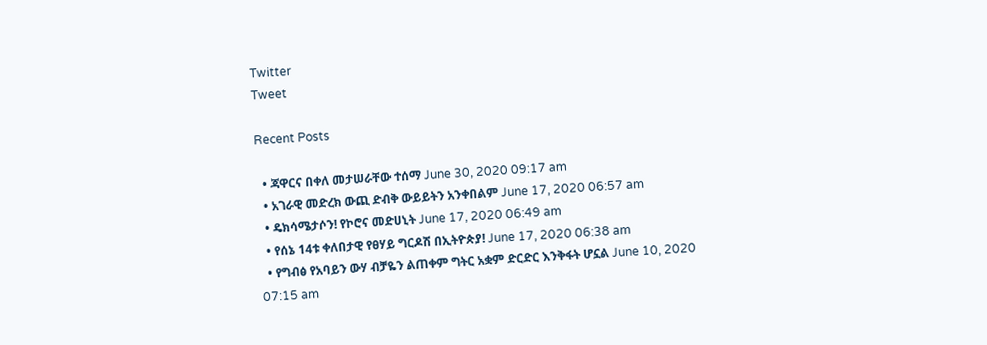Twitter
Tweet

Recent Posts

  • ጃዋርና በቀለ መታሠራቸው ተሰማ June 30, 2020 09:17 am
  • አገራዊ መድረክ ውጪ ድብቅ ውይይትን አንቀበልም June 17, 2020 06:57 am
  • ዴክሳሜታሶን! የኮሮና መድሀኒት June 17, 2020 06:49 am
  • የሰኔ 14ቱ ቀለበታዊ የፀሃይ ግርዶሽ በኢትዮጵያ! June 17, 2020 06:38 am
  • የግብፅ የአባይን ውሃ ብቻዬን ልጠቀም ግትር አቋም ድርድር እንቅፋት ሆኗል June 10, 2020 07:15 am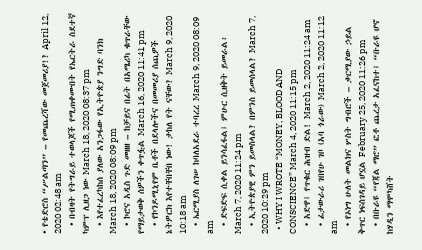• የቴድሮስ “ሥልጣን” – የመጨረሻው መጀመሪያ!? April 12, 2020 02:48 am
  • በብዛት የትግራይ ተወላጆች የሚጠቀሙበት የኤርትራ ስደተኛ ካምፕ ሊዘጋ ነው March 18, 2020 08:37 pm
  • እየተፈረካከሰ ያለው አንጋፋው የኢትዮጵያ ንግድ ባንክ March 18, 2020 08:09 pm
  • ኮሮና አዲስ ጉድ መዘዘ – ከቻይና በፊት በአሜሪካ ቁጥራቸው የማይታወቅ ሰዎችን ቀጥፏል March 16, 2020 11:41 pm
  • የኮንዶሚኒየም ቤቶች በደላሎችና በመመሪያ ሰጪዎች ኔትዎርክ እየተቸበቸበ ነው! ታከለ የት ናቸው? March 9, 2020 10:18 am
  • ኤርሚያስ ለገሠ ከባለአደራ ተባረረ March 9, 2020 08:09 am
  • ድፍድፍ ሲቀል ይንሳፈፋል፤ ምሁር ሲዘቅት ይመራል፥ March 7, 2020 11:24 pm
  • ኢትዮጵያዊ ምን ይመስላል? በምንስ ይመሰላል? March 7, 2020 10:29 pm
  • WHY I WROTE “MONEY, BLOOD AND CONSCIENCE” March 4, 2020 11:15 pm
  • አድዋ፤ የጥቁር ሕዝብ ድል! March 2, 2020 11:24 am
  • ፊታውራሪ ገበየሁ ገቦ (አባ ጎራው) March 2, 2020 11:12 am
  • የኦነግ ሁለት መልክና ሦስት ግብሮች – ቃርሚያው ኃይል ቅጥር ነፍሰገዳይ ሆኗል February 25, 2020 11:26 pm
  • በቡራዩ “የጃል ማሮ” ፎቶ ጨረታ አፈናከተ፤ “ቡራዩ ሆኖ ከሃዲን ማሞካሸት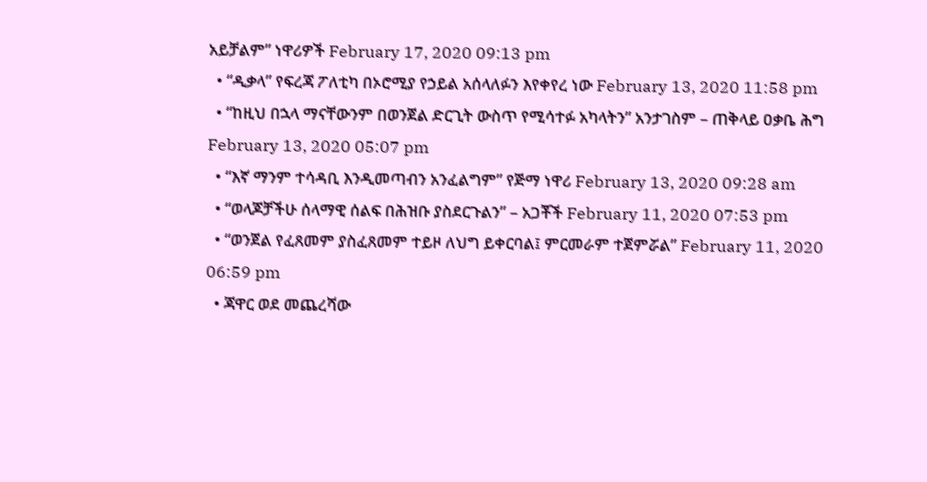አይቻልም” ነዋሪዎች February 17, 2020 09:13 pm
  • “ዲቃላ” የፍረጃ ፖለቲካ በኦሮሚያ የኃይል አሰላለፉን እየቀየረ ነው February 13, 2020 11:58 pm
  • “ከዚህ በኋላ ማናቸውንም በወንጀል ድርጊት ውስጥ የሚሳተፉ አካላትን” አንታገስም – ጠቅላይ ዐቃቤ ሕግ February 13, 2020 05:07 pm
  • “እኛ ማንም ተሳዳቢ እንዲመጣብን አንፈልግም” የጅማ ነዋሪ February 13, 2020 09:28 am
  • “ወላጆቻችሁ ሰላማዊ ሰልፍ በሕዝቡ ያስደርጉልን” – አጋቾች February 11, 2020 07:53 pm
  • “ወንጀል የፈጸመም ያስፈጸመም ተይዞ ለህግ ይቀርባል፤ ምርመራም ተጀምሯል” February 11, 2020 06:59 pm
  • ጃዋር ወደ መጨረሻው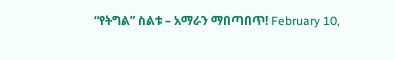“የትግል” ስልቱ – አማራን ማበጣበጥ! February 10,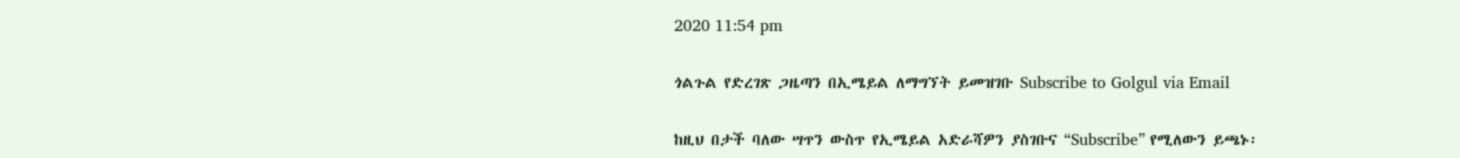2020 11:54 pm

ጎልጉል የድረገጽ ጋዜጣን በኢሜይል ለማግኘት ይመዝገቡ Subscribe to Golgul via Email

ከዚህ በታች ባለው ሣጥን ውስጥ የኢሜይል አድራሻዎን ያስገቡና “Subscribe” የሚለውን ይጫኑ፡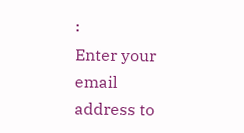፡
Enter your email address to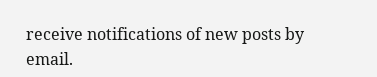receive notifications of new posts by email.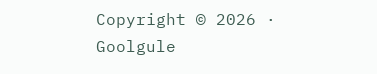Copyright © 2026 · Goolgule